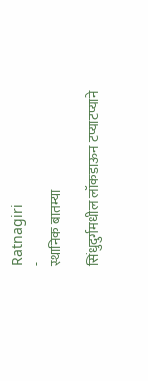Ratnagiri
-
स्थानिक बातम्या

सिंधुदुर्गमधील लॉकडाऊन टप्याटप्याने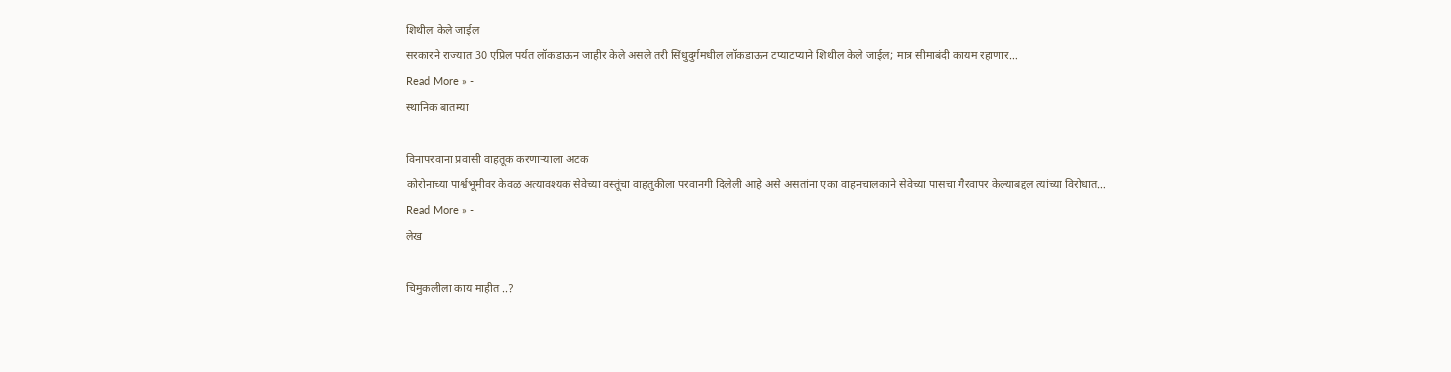शिथील केले जाईल
सरकारने राज्यात 30 एप्रिल पर्यत लॉकडाऊन जाहीर केले असले तरी सिंधुदुर्गमधील लॉकडाऊन टप्याटप्याने शिथील केले जाईल; मात्र सीमाबंदी कायम रहाणार…
Read More » -
स्थानिक बातम्या

विनापरवाना प्रवासी वाहतूक करणाऱ्याला अटक
कोरोनाच्या पार्श्वभूमीवर केवळ अत्यावश्यक सेवेच्या वस्तूंचा वाहतुकीला परवानगी दिलेली आहे असे असतांना एका वाहनचालकाने सेवेच्या पासचा गैरवापर केल्याबद्दल त्यांच्या विरोधात…
Read More » -
लेख

चिमुकलीला काय माहीत ..?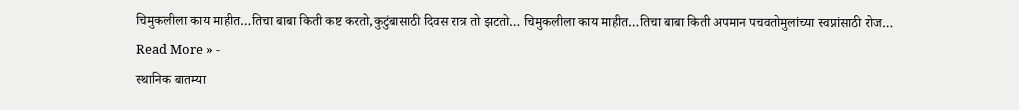चिमुकलीला काय माहीत…तिचा बाबा किती कष्ट करतो,कुटुंबासाठी दिवस रात्र तो झटतो… चिमुकलीला काय माहीत…तिचा बाबा किती अपमान पचवतोमुलांच्या स्वप्नांसाठी रोज…
Read More » -
स्थानिक बातम्या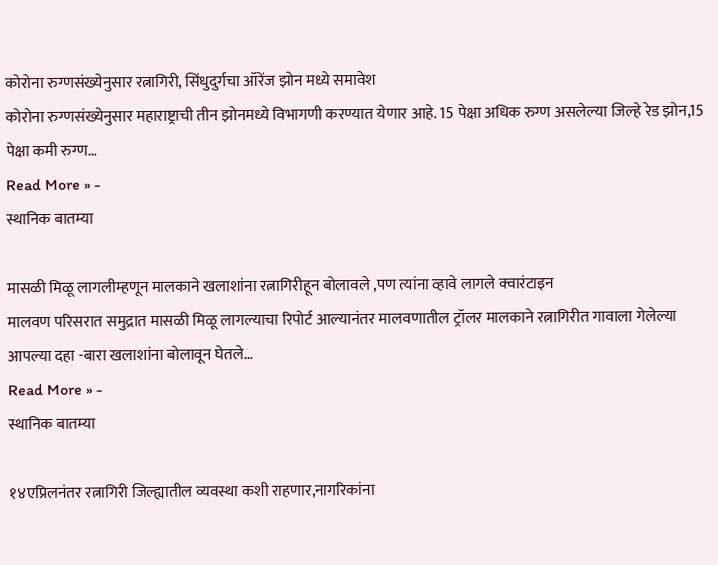कोरोना रुग्णसंख्येनुसार रत्नागिरी, सिंधुदुर्गचा ऑरेंज झोन मध्ये समावेश
कोरोना रुग्णसंख्येनुसार महाराष्ट्राची तीन झोनमध्ये विभागणी करण्यात येणार आहे. 15 पेक्षा अधिक रुग्ण असलेल्या जिल्हे रेड झोन,15 पेक्षा कमी रुग्ण…
Read More » -
स्थानिक बातम्या

मासळी मिळू लागलीम्हणून मालकाने खलाशांना रत्नागिरीहून बोलावले ,पण त्यांना व्हावे लागले क्वारंटाइन
मालवण परिसरात समुद्रात मासळी मिळू लागल्याचा रिपोर्ट आल्यानंतर मालवणातील ट्रॉलर मालकाने रत्नागिरीत गावाला गेलेल्या आपल्या दहा -बारा खलाशांना बोलावून घेतले…
Read More » -
स्थानिक बातम्या

१४एप्रिलनंतर रत्नागिरी जिल्ह्यातील व्यवस्था कशी राहणार,नागरिकांना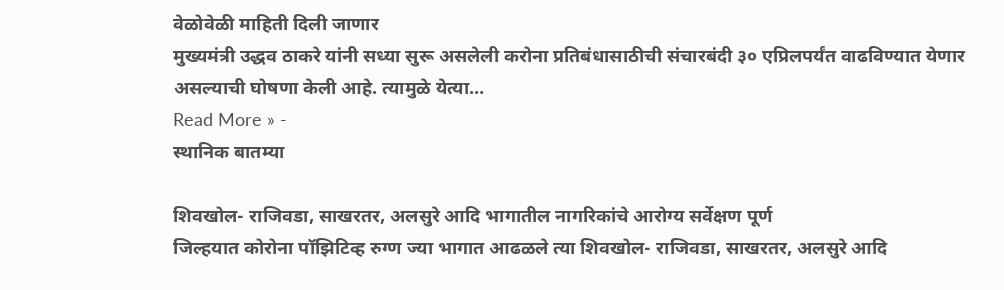वेळोवेळी माहिती दिली जाणार
मुख्यमंत्री उद्धव ठाकरे यांनी सध्या सुरू असलेली करोना प्रतिबंधासाठीची संचारबंदी ३० एप्रिलपर्यंत वाढविण्यात येणार असल्याची घोषणा केली आहे. त्यामुळे येत्या…
Read More » -
स्थानिक बातम्या

शिवखोल- राजिवडा, साखरतर, अलसुरे आदि भागातील नागरिकांचे आरोग्य सर्वेक्षण पूर्ण
जिल्हयात कोरोना पॉझिटिव्ह रुग्ण ज्या भागात आढळले त्या शिवखोल- राजिवडा, साखरतर, अलसुरे आदि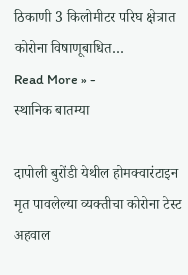ठिकाणी 3 किलोमीटर परिघ क्षेत्रात कोरोना विषाणूबाधित…
Read More » -
स्थानिक बातम्या

दापोली बुरोंडी येथील होमक्वारंटाइन मृत पावलेल्या व्यक्तीचा कोरोना टेस्ट अहवाल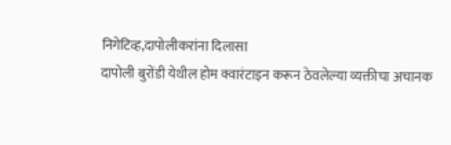निगेटिव्ह,दापोलीकरांना दिलासा
दापोली बुरोंडी येथील होम क्वारंटाइन करून ठेवलेल्या व्यक्तीचा अचानक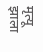मृत्यू झाला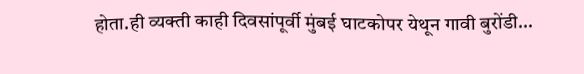होता.ही व्यक्ती काही दिवसांपूर्वी मुंबई घाटकोपर येथून गावी बुरोंडी…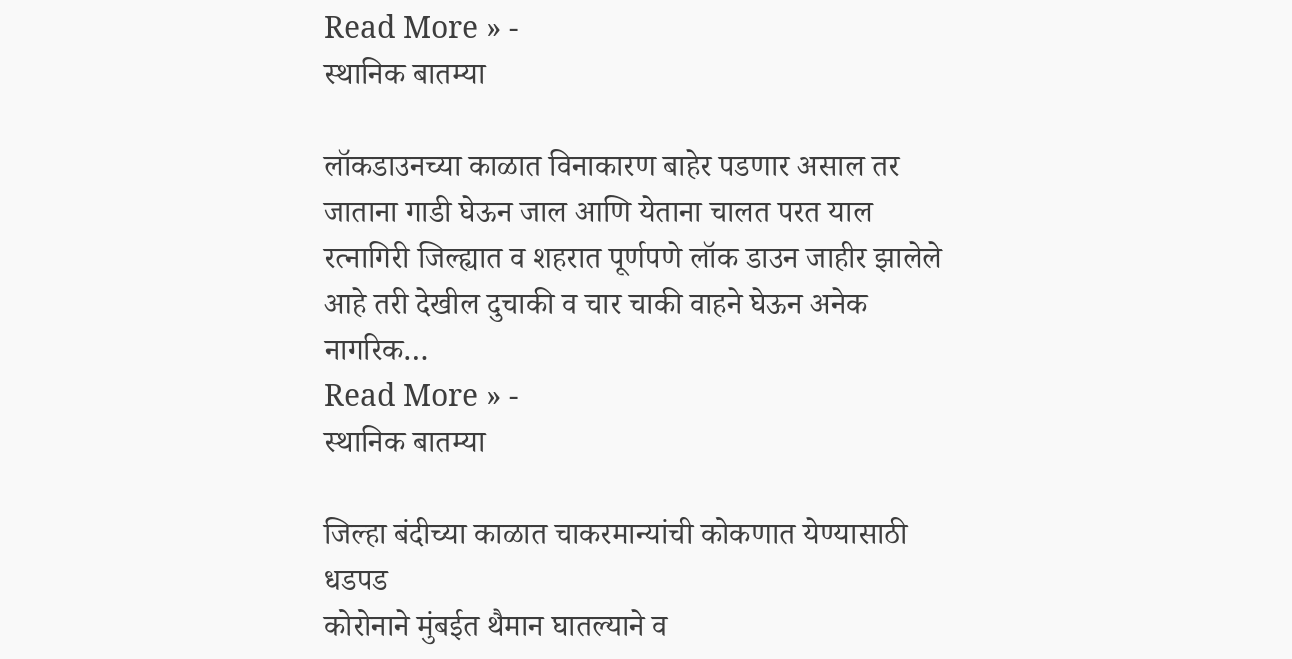Read More » -
स्थानिक बातम्या

लॉकडाउनच्या काळात विनाकारण बाहेर पडणार असाल तर जाताना गाडी घेऊन जाल आणि येताना चालत परत याल
रत्नागिरी जिल्ह्यात व शहरात पूर्णपणे लॉक डाउन जाहीर झालेले आहे तरी देखील दुचाकी व चार चाकी वाहने घेऊन अनेक नागरिक…
Read More » -
स्थानिक बातम्या

जिल्हा बंदीच्या काळात चाकरमान्यांची कोकणात येण्यासाठी धडपड
कोरोनाने मुंबईत थैमान घातल्याने व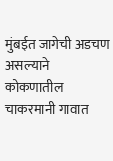मुंबईत जागेची अडचण असल्याने कोकणातील चाकरमानी गावात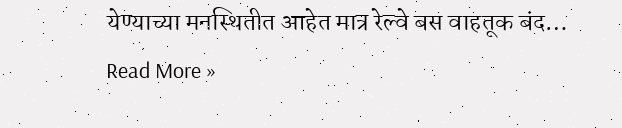येण्याच्या मनस्थितीत आहेत मात्र रेल्वे बस वाहतूक बंद…
Read More »